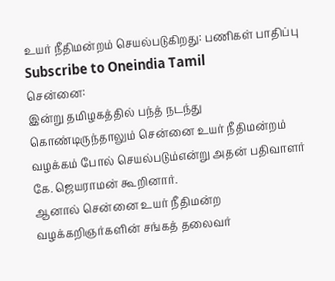உயர் நீதிமன்றம் செயல்படுகிறது: பணிகள் பாதிப்பு
Subscribe to Oneindia Tamil
சென்னை:
இன்று தமிழகத்தில் பந்த் நடந்து கொண்டிருந்தாலும் சென்னை உயர் நீதிமன்றம் வழக்கம் போல் செயல்படும்என்று அதன் பதிவாளர் கே. ஜெயராமன் கூறினார்.
ஆனால் சென்னை உயர் நீதிமன்ற வழக்கறிஞர்களின் சங்கத் தலைவர்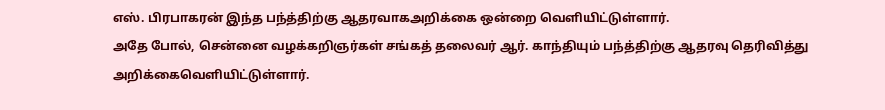எஸ். பிரபாகரன் இந்த பந்த்திற்கு ஆதரவாகஅறிக்கை ஒன்றை வெளியிட்டுள்ளார்.
அதே போல், சென்னை வழக்கறிஞர்கள் சங்கத் தலைவர் ஆர். காந்தியும் பந்த்திற்கு ஆதரவு தெரிவித்து அறிக்கைவெளியிட்டுள்ளார்.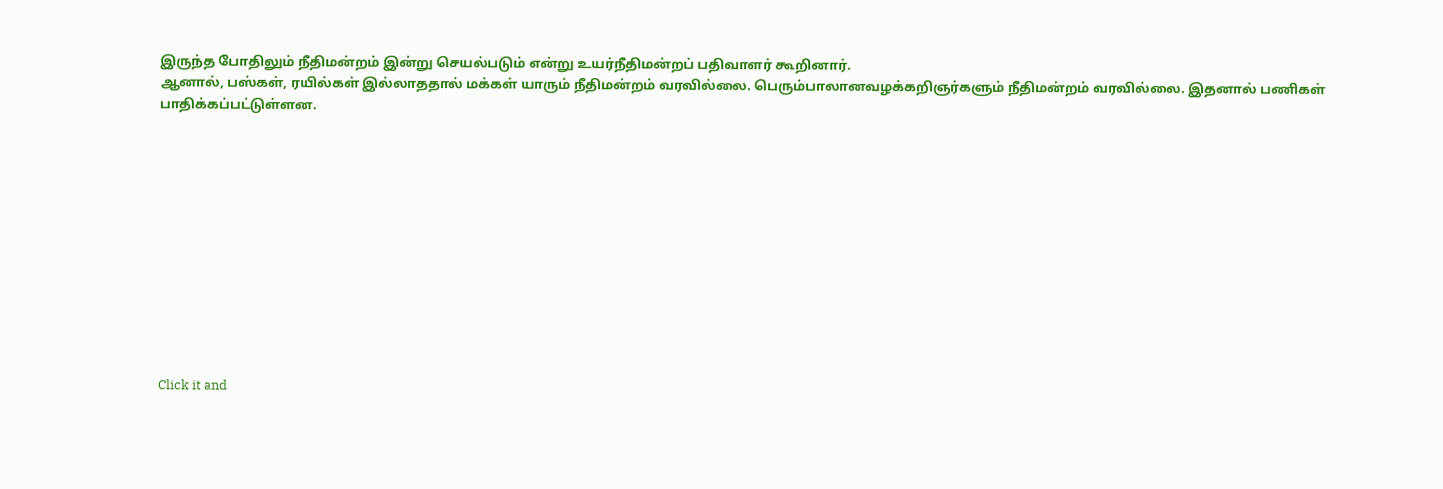இருந்த போதிலும் நீதிமன்றம் இன்று செயல்படும் என்று உயர்நீதிமன்றப் பதிவாளர் கூறினார்.
ஆனால், பஸ்கள், ரயில்கள் இல்லாததால் மக்கள் யாரும் நீதிமன்றம் வரவில்லை. பெரும்பாலானவழக்கறிஞர்களும் நீதிமன்றம் வரவில்லை. இதனால் பணிகள் பாதிக்கப்பட்டுள்ளன.












Click it and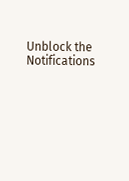Unblock the Notifications